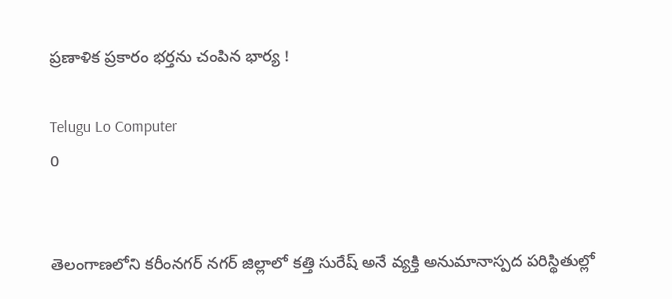ప్రణాళిక ప్రకారం భర్తను చంపిన భార్య !

Telugu Lo Computer
0


తెలంగాణలోని కరీంనగర్‌ నగర్ జిల్లాలో కత్తి సురేష్ అనే వ్యక్తి అనుమానాస్పద పరిస్థితుల్లో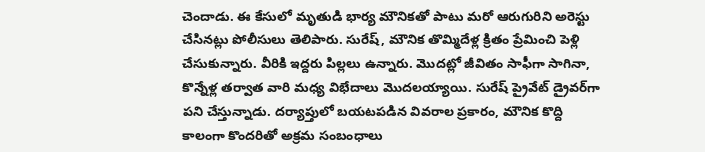చెందాడు. ఈ కేసులో మృతుడి భార్య మౌనికతో పాటు మరో ఆరుగురిని అరెస్టు చేసినట్లు పోలీసులు తెలిపారు. సురేష్, మౌనిక తొమ్మిదేళ్ల క్రితం ప్రేమించి పెళ్లి చేసుకున్నారు. వీరికి ఇద్దరు పిల్లలు ఉన్నారు. మొదట్లో జీవితం సాఫీగా సాగినా, కొన్నేళ్ల తర్వాత వారి మధ్య విభేదాలు మొదలయ్యాయి. సురేష్‌ ప్రైవేట్ డ్రైవర్‌గా పని చేస్తున్నాడు. దర్యాప్తులో బయటపడిన వివరాల ప్రకారం, మౌనిక కొద్ది కాలంగా కొందరితో అక్రమ సంబంధాలు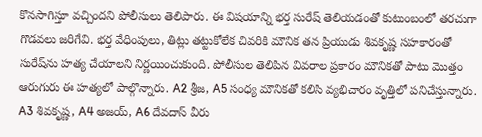కొనసాగిస్తూ వచ్చిందని పోలీసులు తెలిపారు. ఈ విషయాన్ని భర్త సురేష్‌ తెలియడంతో కుటుంబంలో తరచుగా గొడవలు జరిగేవి. భర్త వేధింపులు, తిట్లు తట్టుకోలేక చివరికి మౌనిక తన ప్రియుడు శివకృష్ణ సహకారంతో సురేష్‌ను హత్య చేయాలని నిర్ణయించుకుంది. పోలీసుల తెలిపిన వివరాల ప్రకారం మౌనికతో పాటు మొత్తం ఆరుగురు ఈ హత్యలో పాల్గొన్నారు. A2 శ్రీజ, A5 సంధ్య మౌనికతో కలిసి వ్యభిచారం వృత్తిలో పనిచేస్తున్నారు. A3 శివకృష్ణ, A4 అజయ్, A6 దేవదాస్ వీరు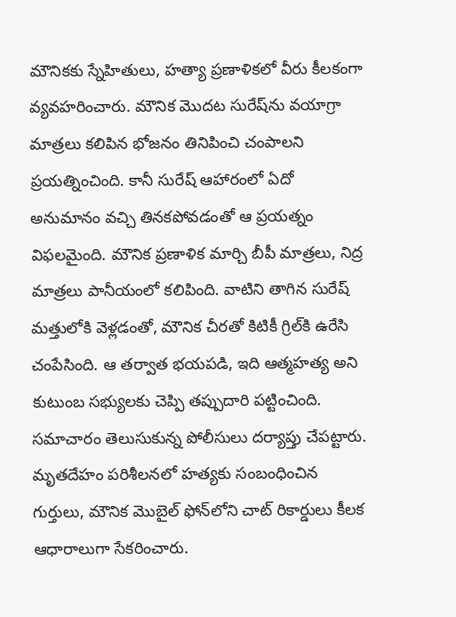మౌనికకు స్నేహితులు, హత్యా ప్రణాళికలో వీరు కీలకంగా వ్యవహరించారు. మౌనిక మొదట సురేష్‌ను వయాగ్రా మాత్రలు కలిపిన భోజనం తినిపించి చంపాలని ప్రయత్నించింది. కానీ సురేష్ ఆహారంలో ఏదో అనుమానం వచ్చి తినకపోవడంతో ఆ ప్రయత్నం విఫలమైంది. మౌనిక ప్రణాళిక మార్చి బీపీ మాత్రలు, నిద్ర మాత్రలు పానీయంలో కలిపింది. వాటిని తాగిన సురేష్ మత్తులోకి వెళ్లడంతో, మౌనిక చీరతో కిటికీ గ్రిల్‌కి ఉరేసి చంపేసింది. ఆ తర్వాత భయపడి, ఇది ఆత్మహత్య అని కుటుంబ సభ్యులకు చెప్పి తప్పుదారి పట్టించింది. సమాచారం తెలుసుకున్న పోలీసులు దర్యాప్తు చేపట్టారు. మృతదేహం పరిశీలనలో హత్యకు సంబంధించిన గుర్తులు, మౌనిక మొబైల్‌ ఫోన్‌లోని చాట్‌ రికార్డులు కీలక ఆధారాలుగా సేకరించారు.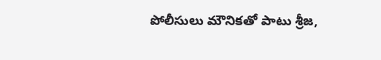పోలీసులు మౌనికతో పాటు శ్రీజ,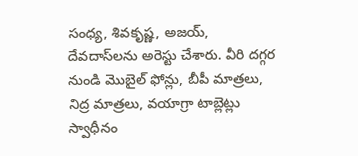సంధ్య, శివకృష్ణ, అజయ్, దేవదాస్‌లను అరెస్టు చేశారు. వీరి దగ్గర నుండి మొబైల్‌ ఫోన్లు, బీపీ మాత్రలు, నిద్ర మాత్రలు, వయాగ్రా టాబ్లెట్లు స్వాధీనం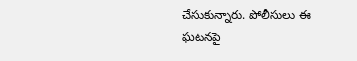చేసుకున్నారు. పోలీసులు ఈ ఘటనపై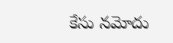కేసు నమోదు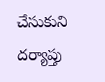చేసుకుని దర్యాప్తు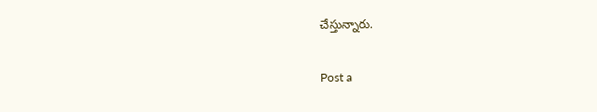చేస్తున్నారు.

Post a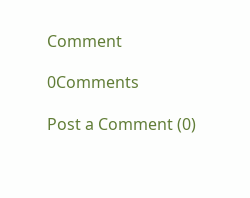Comment

0Comments

Post a Comment (0)